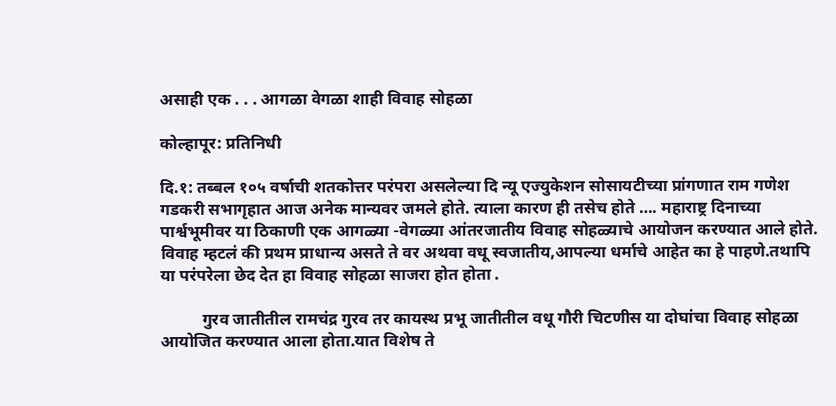असाही एक . . . आगळा वेगळा शाही विवाह सोहळा

कोल्हापूर: प्रतिनिधी

दि.१: तब्बल १०५ वर्षाची शतकोत्तर परंपरा असलेल्या दि न्यू एज्युकेशन सोसायटीच्या प्रांगणात राम गणेश गडकरी सभागृहात आज अनेक मान्यवर जमले होते. त्याला कारण ही तसेच होते …. महाराष्ट्र दिनाच्या पार्श्वभूमीवर या ठिकाणी एक आगळ्या -वेगळ्या आंतरजातीय विवाह सोहळ्याचे आयोजन करण्यात आले होते. विवाह म्हटलं की प्रथम प्राधान्य असते ते वर अथवा वधू स्वजातीय,आपल्या धर्माचे आहेत का हे पाहणे.तथापि या परंपरेला छेद देत हा विवाह सोहळा साजरा होत होता .

          गुरव जातीतील रामचंद्र गुरव तर कायस्थ प्रभू जातीतील वधू गौरी चिटणीस या दोघांचा विवाह सोहळा आयोजित करण्यात आला होता.यात विशेष ते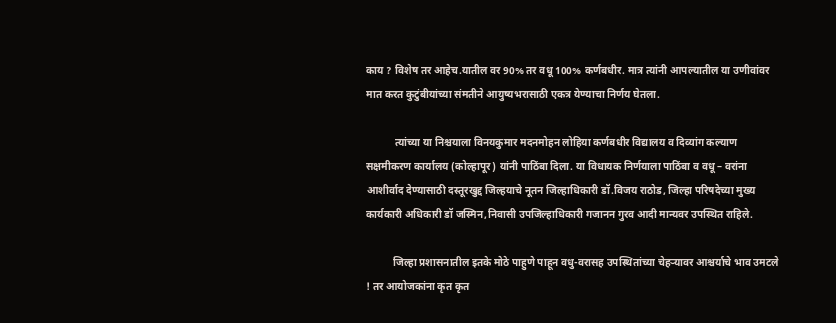काय ? विशेष तर आहेच.यातील वर 90% तर वधू 100% कर्णबधीर. मात्र त्यांनी आपल्यातील या उणीवांवर मात करत कुटुंबीयांच्या संमतीने आयुष्यभरासाठी एकत्र येण्याचा निर्णय घेतला.

           त्यांच्या या निश्चयाला विनयकुमार मदनमोहन लोहिया कर्णबधीर विद्यालय व दिव्यांग कल्याण सक्षमीकरण कार्यालय (कोल्हापूर) यांनी पाठिंबा दिला. या विधायक निर्णयाला पाठिंबा व वधू – वरांना आशीर्वाद देण्यासाठी दस्तूरखुद्द जिल्हयाचे नूतन जिल्हाधिकारी डॉ.विजय राठोड, जिल्हा परिषदेच्या मुख्य कार्यकारी अधिकारी डॉ जस्मिन,निवासी उपजिल्हाधिकारी गजानन गुरव आदी मान्यवर उपस्थित राहिले.

          जिल्हा प्रशासनातील इतके मोठे पाहुणे पाहून वधु-वरासह उपस्थितांच्या चेहऱ्यावर आश्चर्याचे भाव उमटले ! तर आयोजकांना कृत कृत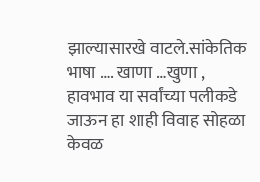झाल्यासारखे वाटले.सांकेतिक भाषा …. खाणा …खुणा , हावभाव या सर्वांच्या पलीकडे जाऊन हा शाही विवाह सोहळा केवळ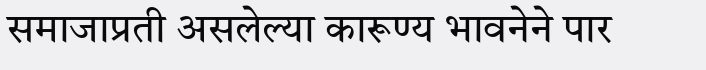समाजाप्रती असलेल्या कारूण्य भावनेने पार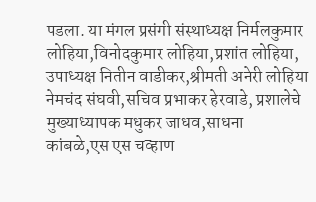पडला. या मंगल प्रसंगी संस्थाध्यक्ष निर्मलकुमार लोहिया,विनोदकुमार लोहिया,प्रशांत लोहिया, उपाध्यक्ष नितीन वाडीकर,श्रीमती अनेरी लोहिया नेमचंद संघवी,सचिव प्रभाकर हेरवाडे, प्रशालेचे मुख्याध्यापक मधुकर जाधव,साधना कांबळे,एस एस चव्हाण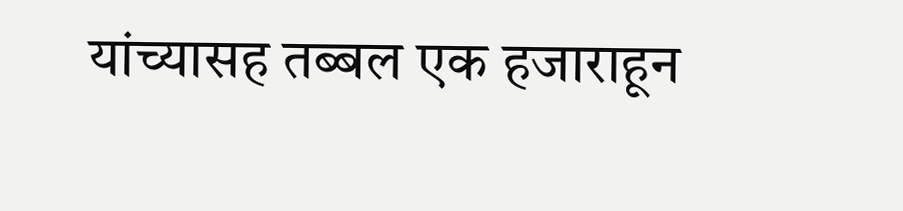यांच्यासह तब्बल एक हजाराहून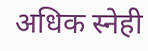अधिक स्नेही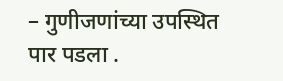– गुणीजणांच्या उपस्थित पार पडला .